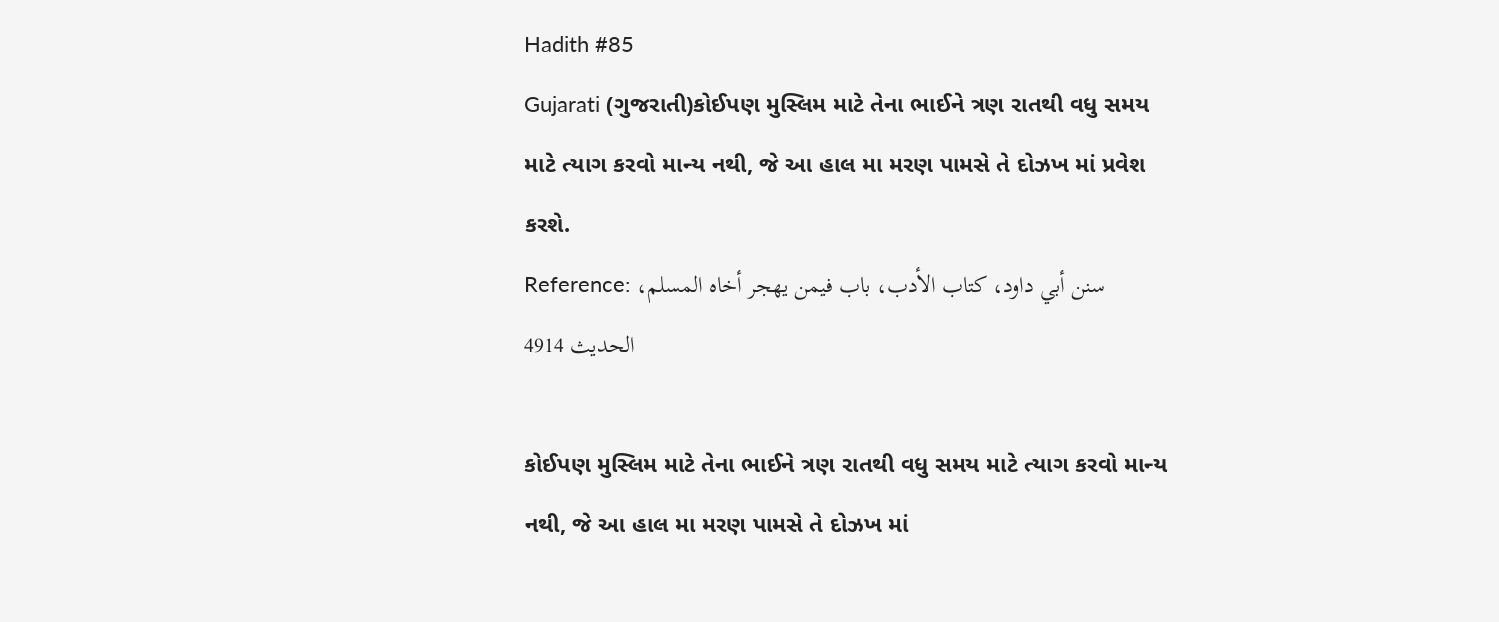Hadith #85
Gujarati (ગુજરાતી)કોઈપણ મુસ્લિમ માટે તેના ભાઈને ત્રણ રાતથી વધુ સમય માટે ત્યાગ કરવો માન્ય નથી, જે આ હાલ મા મરણ પામસે તે દોઝખ માં પ્રવેશ કરશે.
Reference: سنن أبي داود، كتاب الأدب، باب فيمن يهجر أخاه المسلم، الحدیث 4914

કોઈપણ મુસ્લિમ માટે તેના ભાઈને ત્રણ રાતથી વધુ સમય માટે ત્યાગ કરવો માન્ય નથી, જે આ હાલ મા મરણ પામસે તે દોઝખ માં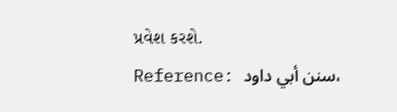પ્રવેશ કરશે.
Reference: سنن أبي داود،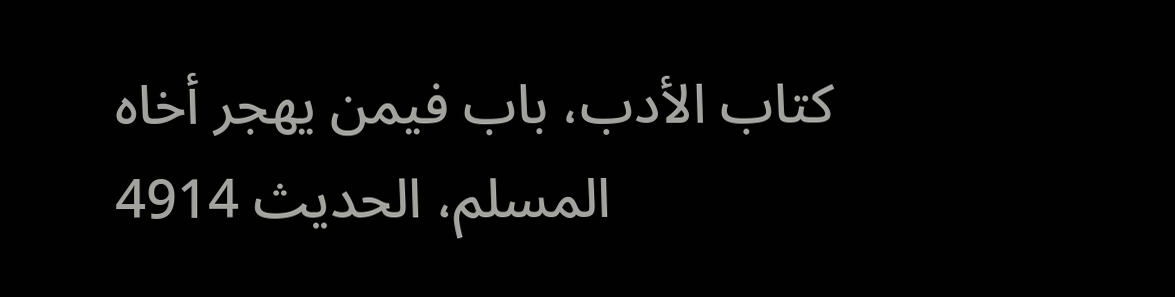كتاب الأدب، باب فيمن يهجر أخاه المسلم، الحدیث 4914